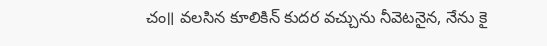చం॥ వలసిన కూలికిన్ కుదర వచ్చును నీవెటనైన, నేను కై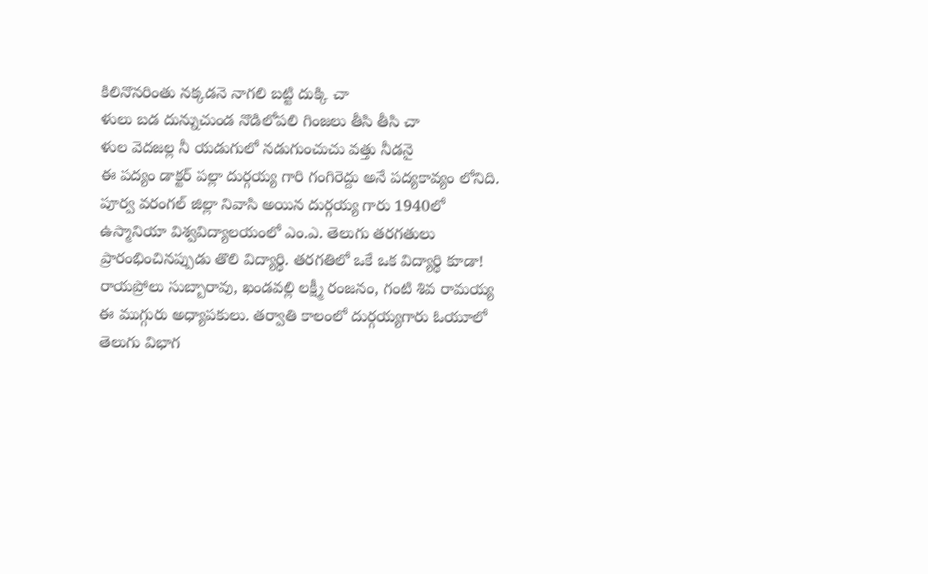కిలినొనరింతు నక్కడనె నాగలి బట్టి దుక్కి చా
ళులు బడ దున్నుచుండ నొడిలోపలి గింజలు తీసి తీసి చా
ళుల వెదజల్ల నీ యడుగులో నడుగుంచుచు వత్తు నీడనై
ఈ పద్యం డాక్టర్ పల్లా దుర్గయ్య గారి గంగిరెద్దు అనే పద్యకావ్యం లోనిది. పూర్వ వరంగల్ జిల్లా నివాసి అయిన దుర్గయ్య గారు 1940లో ఉస్మానియా విశ్వవిద్యాలయంలో ఎం.ఎ. తెలుగు తరగతులు ప్రారంభించినప్పుడు తొలి విద్యార్థి. తరగతిలో ఒకే ఒక విద్యార్థి కూడా! రాయప్రోలు సుబ్బారావు, ఖండవల్లి లక్ష్మీ రంజనం, గంటి శివ రామయ్య ఈ ముగ్గురు అధ్యాపకులు. తర్వాతి కాలంలో దుర్గయ్యగారు ఓయూలో తెలుగు విభాగ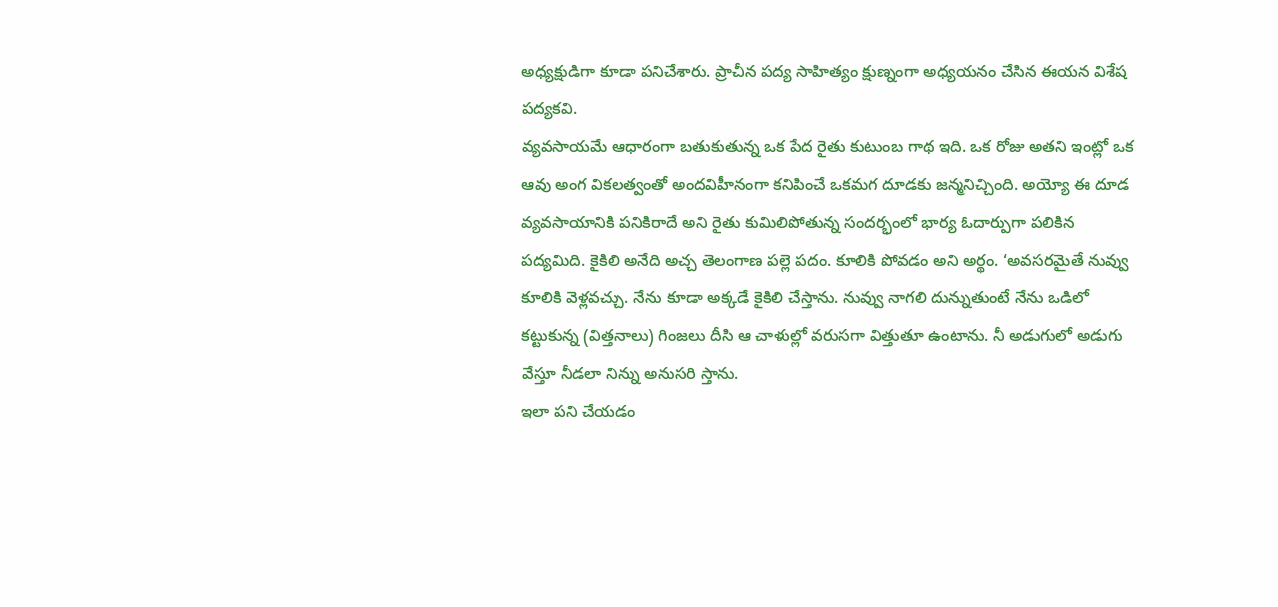అధ్యక్షుడిగా కూడా పనిచేశారు. ప్రాచీన పద్య సాహిత్యం క్షుణ్నంగా అధ్యయనం చేసిన ఈయన విశేష పద్యకవి.
వ్యవసాయమే ఆధారంగా బతుకుతున్న ఒక పేద రైతు కుటుంబ గాథ ఇది. ఒక రోజు అతని ఇంట్లో ఒక ఆవు అంగ వికలత్వంతో అందవిహీనంగా కనిపించే ఒకమగ దూడకు జన్మనిచ్చింది. అయ్యో ఈ దూడ వ్యవసాయానికి పనికిరాదే అని రైతు కుమిలిపోతున్న సందర్భంలో భార్య ఓదార్పుగా పలికిన పద్యమిది. కైకిలి అనేది అచ్చ తెలంగాణ పల్లె పదం. కూలికి పోవడం అని అర్థం. ‘అవసరమైతే నువ్వు కూలికి వెళ్లవచ్చు. నేను కూడా అక్కడే కైకిలి చేస్తాను. నువ్వు నాగలి దున్నుతుంటే నేను ఒడిలో కట్టుకున్న (విత్తనాలు) గింజలు దీసి ఆ చాళుల్లో వరుసగా విత్తుతూ ఉంటాను. నీ అడుగులో అడుగు వేస్తూ నీడలా నిన్ను అనుసరి స్తాను.
ఇలా పని చేయడం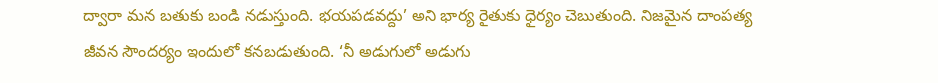ద్వారా మన బతుకు బండి నడుస్తుంది. భయపడవద్దు’ అని భార్య రైతుకు ధైర్యం చెబుతుంది. నిజమైన దాంపత్య జీవన సౌందర్యం ఇందులో కనబడుతుంది. ‘నీ అడుగులో అడుగు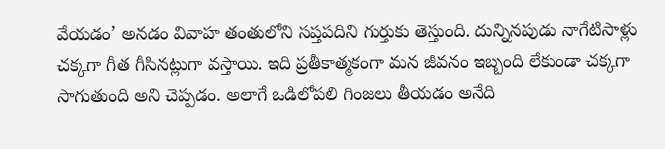వేయడం’ అనడం వివాహ తంతులోని సప్తపదిని గుర్తుకు తెస్తుంది. దున్నినపుడు నాగేటిసాళ్లు చక్కగా గీత గీసినట్లుగా వస్తాయి. ఇది ప్రతీకాత్మకంగా మన జీవనం ఇబ్బంది లేకుండా చక్కగా సాగుతుంది అని చెప్పడం. అలాగే ఒడిలోపలి గింజలు తీయడం అనేది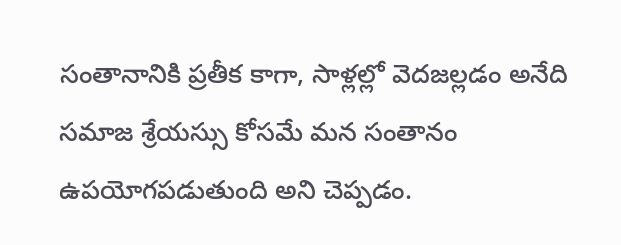సంతానానికి ప్రతీక కాగా, సాళ్లల్లో వెదజల్లడం అనేది సమాజ శ్రేయస్సు కోసమే మన సంతానం ఉపయోగపడుతుంది అని చెప్పడం.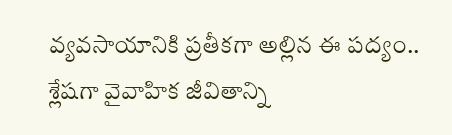వ్యవసాయానికి ప్రతీకగా అల్లిన ఈ పద్యం.. శ్లేషగా వైవాహిక జీవితాన్ని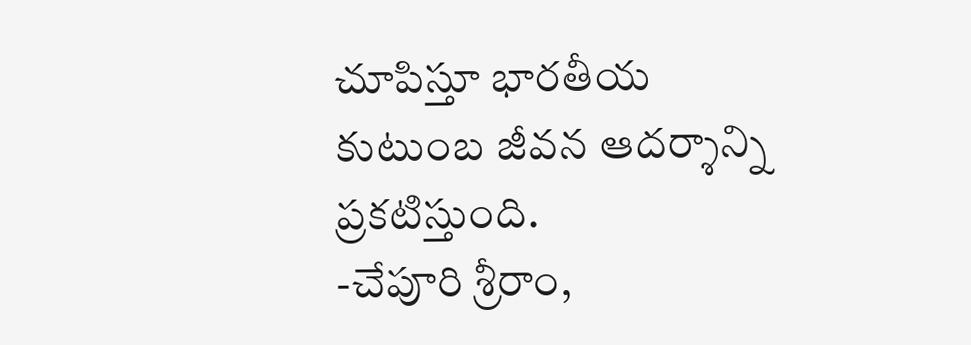చూపిస్తూ భారతీయ కుటుంబ జీవన ఆదర్శాన్ని
ప్రకటిస్తుంది.
-చేపూరి శ్రీరాం,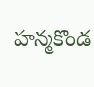హన్మకొండ